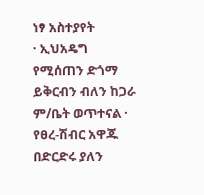ነፃ አስተያየት
· ኢህአዴግ የሚሰጠን ድጎማ ይቅርብን ብለን ከጋራ ም/ቤት ወጥተናል · የፀረ-ሽብር አዋጁ በድርድሩ ያለን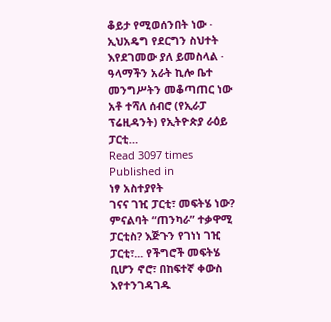ቆይታ የሚወሰንበት ነው · ኢህአዴግ የደርግን ስህተት እየደገመው ያለ ይመስላል · ዓላማችን አራት ኪሎ ቤተ መንግሥትን መቆጣጠር ነው አቶ ተሻለ ሰብሮ (የኢራፓ ፕሬዚዳንት) የኢትዮጵያ ራዕይ ፓርቲ…
Read 3097 times
Published in
ነፃ አስተያየት
ገናና ገዢ ፓርቲ፣ መፍትሄ ነው? ምናልባት “ጠንካራ” ተቃዋሚ ፓርቲስ? እጅጉን የገነነ ገዢ ፓርቲ፣... የችግሮች መፍትሄ ቢሆን ኖሮ፣ በከፍተኛ ቀውስ እየተንገዳገዱ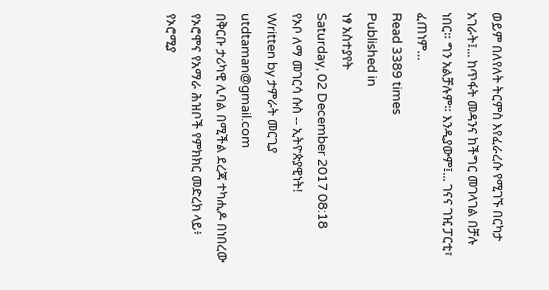ወይም በለየለት ትርምስ እየፈራረሱ የሚገኙ በርካታ አገራት፤... ከጥፋት መዳንና ከችግር መገላገል በቻሉ ነበር። ግን አልቻሉም። እንዲያውም፤... ገናና ገዢ ፓርቲ፣ ፈጠነም…
Read 3389 times
Published in
ነፃ አስተያየት
Saturday, 02 December 2017 08:18
የኦቦ ለማ መገርሳ ሱስ -- ኢትዮጵያዊነት!
Written by ታምራት መርጊያ utdtaman@gmail.com
በቅርቡ ታሪካዊ ሊባል በሚችል ደረጃ ተካሒዶ በነበረው የኦሮሞና የአማራ ሕዝቦች የምክክር መድረክ ላይ፥ የኦሮሚያ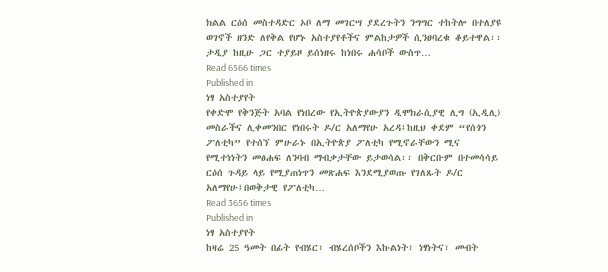ክልል ርዕሰ መስተዳድር ኦቦ ለማ መገርሣ ያደረጉትን ንግግር ተከትሎ በተለያዩ ወገኖች ዘንድ ለየቅል የሆኑ አስተያየቶችና ምልከታዎች ሲንፀባረቁ ቆይተዋል፡፡ ታዲያ ከዚሁ ጋር ተያይዞ ይሰነዘሩ ከነበሩ ሐሳቦች ውስጥ…
Read 6566 times
Published in
ነፃ አስተያየት
የቀድሞ የቅንጅት አባል የነበረው የኢትዮጵያውያን ዲሞክራሲያዊ ሊግ (ኢዲሊ) መስራችና ሊቀመንበር የነበሩት ዶ/ር አለማየሁ አረዳ፤ከዚህ ቀደም “የሰጎን ፖለቲካ” የተሰኘ ምሁራኑ በኢትዮጵያ ፖለቲካ የሚኖራቸውን ሚና የሚተነነትን መፅሐፍ ለንባብ ማብቃታቸው ይታወሳል፡፡ በቅርቡም በተመሳሳይ ርዕሰ ጉዳይ ላይ የሚያጠነጥን መጽሐፍ እንደሚያወጡ የገለጹት ዶ/ር አለማየሁ፤በወቅታዊ የፖለቲካ…
Read 3656 times
Published in
ነፃ አስተያየት
ከዛሬ 25 ዓመት በፊት የብሄር፣ ብሄረሰቦችን እኩልነት፣ ነፃነትና፣ መብት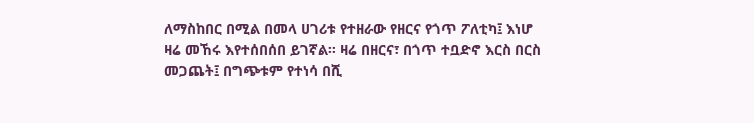ለማስከበር በሚል በመላ ሀገሪቱ የተዘራው የዘርና የጎጥ ፖለቲካ፤ እነሆ ዛሬ መኸሩ እየተሰበሰበ ይገኛል፡፡ ዛሬ በዘርና፣ በጎጥ ተቧድኖ እርስ በርስ መጋጨት፤ በግጭቱም የተነሳ በሺ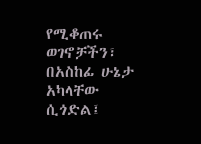የሚቆጠሩ ወገኖቻችን፣ በአስከፊ ሁኔታ አካላቸው ሲጎድል፤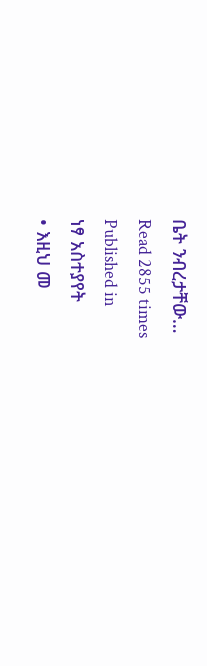ቤት ንብረታቸው…
Read 2855 times
Published in
ነፃ አስተያየት
• እዚህ መ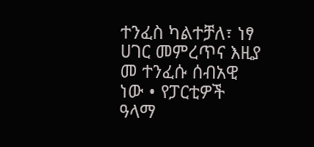ተንፈስ ካልተቻለ፣ ነፃ ሀገር መምረጥና እዚያ መ ተንፈሱ ሰብአዊ ነው • የፓርቲዎች ዓላማ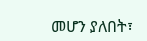መሆን ያለበት፣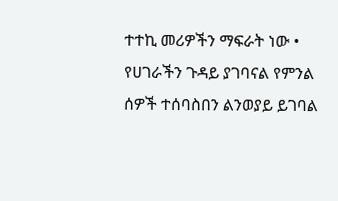ተተኪ መሪዎችን ማፍራት ነው • የሀገራችን ጉዳይ ያገባናል የምንል ሰዎች ተሰባስበን ልንወያይ ይገባል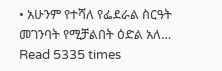• አሁንም የተሻለ የፌደራል ስርዓት መገንባት የሚቻልበት ዕድል አለ…
Read 5335 times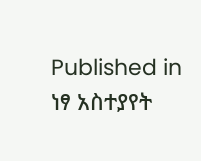Published in
ነፃ አስተያየት